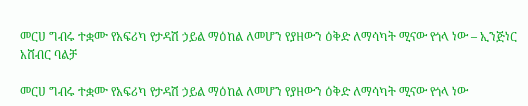መርሀ ግብሩ ተቋሙ የአፍሪካ የታዳሽ ኃይል ማዕከል ለመሆን የያዘውን ዕቅድ ለማሳካት ሚናው የጎላ ነው – ኢንጅነር አሸብር ባልቻ

መርሀ ግብሩ ተቋሙ የአፍሪካ የታዳሽ ኃይል ማዕከል ለመሆን የያዘውን ዕቅድ ለማሳካት ሚናው የጎላ ነው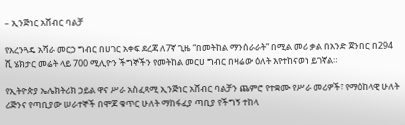– ኢንጅነር አሸብር ባልቻ

የአረንጓዴ አሻራ መርኃ ግብር በሀገር አቀፍ ደረጃ ለ7ኛ ጊዜ “በመትከል ማንሰራራት” በሚል መሪ ቃል በአንድ ጀንበር በ294 ሺ ሄክታር መሬት ላይ 700 ሚሊዮን ችግኞችን የመትከል መርሀ ግብር በዛሬው ዕለት እየተከናወነ ይገኛል።

የኢትዮጵያ ኤሌክትሪክ ኃይል ዋና ሥራ አስፈጻሚ ኢንጅነር አሸብር ባልቻን ጨምሮ የተቋሙ የሥራ መሪዎች፣ የማዕከላዊ ሁለት ሪጅንና የጣቢያው ሠራተኞች በሞጆ ቁጥር ሁለት ማከፋፈያ ጣቢያ የችግኝ ተከላ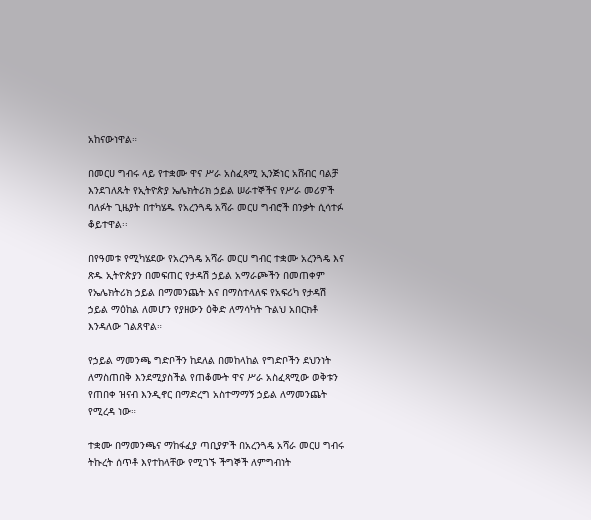አከናውነዋል።

በመርሀ ግብሩ ላይ የተቋሙ ዋና ሥራ አስፈጻሚ ኢንጅነር አሸብር ባልቻ እንደገለጹት የኢትዮጵያ ኤሌክትሪክ ኃይል ሠራተኞችና የሥራ መሪዎች ባለፉት ጊዜያት በተካሄዱ የአረንጓዴ አሻራ መርሀ ግብሮች በንቃት ሲሳተፉ ቆይተዋል፡፡

በየዓመቱ የሚካሄደው የአረንጓዴ አሻራ መርሀ ግብር ተቋሙ አረንጓዴ እና ጽዱ ኢትዮጵያን በመፍጠር የታዳሽ ኃይል አማራጮችን በመጠቀም የኤሌክትሪክ ኃይል በማመንጨት እና በማስተላለፍ የአፍሪካ የታዳሽ ኃይል ማዕከል ለመሆን የያዘውን ዕቅድ ለማሳካት ጉልህ አበርክቶ እንዳለው ገልጸዋል።

የኃይል ማመንጫ ግድቦችን ከደለል በመከላከል የግድቦችን ደህንነት ለማስጠበቅ እንደሚያስችል የጠቆሙት ዋና ሥራ አስፈጻሚው ወቅቱን የጠበቀ ዝናብ እንዲኖር በማድረግ አስተማማኝ ኃይል ለማመንጨት የሚረዳ ነው።

ተቋሙ በማመንጫና ማከፋፈያ ጣቢያዎች በአረንጓዴ አሻራ መርሀ ግብሩ ትኩረት ሰጥቶ እየተከላቸው የሚገኙ ችግኞች ለምግብነት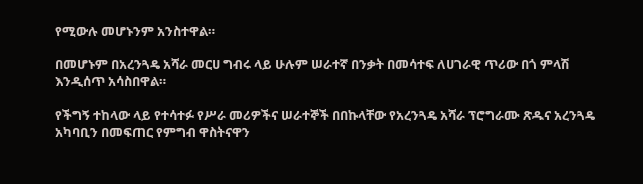የሚውሉ መሆኑንም አንስተዋል።

በመሆኑም በአረንጓዴ አሻራ መርሀ ግብሩ ላይ ሁሉም ሠራተኛ በንቃት በመሳተፍ ለሀገራዊ ጥሪው በጎ ምላሽ እንዲሰጥ አሳስበዋል።

የችግኝ ተከላው ላይ የተሳተፉ የሥራ መሪዎችና ሠራተኞች በበኩላቸው የአረንጓዴ አሻራ ፕሮግራሙ ጽዱና አረንጓዴ አካባቢን በመፍጠር የምግብ ዋስትናዋን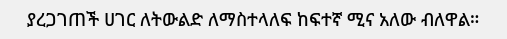ያረጋገጠች ሀገር ለትውልድ ለማስተላለፍ ከፍተኛ ሚና አለው ብለዋል።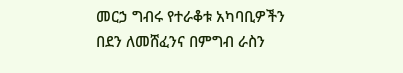መርኃ ግብሩ የተራቆቱ አካባቢዎችን በደን ለመሸፈንና በምግብ ራስን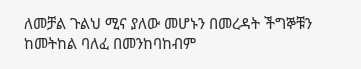ለመቻል ጉልህ ሚና ያለው መሆኑን በመረዳት ችግኞቹን ከመትከል ባለፈ በመንከባከብም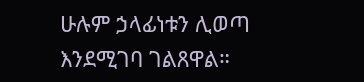ሁሉም ኃላፊነቱን ሊወጣ እንደሚገባ ገልጸዋል።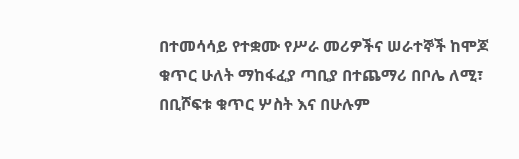በተመሳሳይ የተቋሙ የሥራ መሪዎችና ሠራተኞች ከሞጆ ቁጥር ሁለት ማከፋፈያ ጣቢያ በተጨማሪ በቦሌ ለሚ፣ በቢሾፍቱ ቁጥር ሦስት እና በሁሉም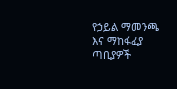የኃይል ማመንጫ እና ማከፋፈያ ጣቢያዎች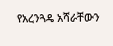የአረንጓዴ አሻራቸውን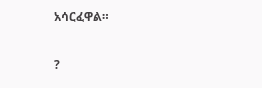አሳርፈዋል።

?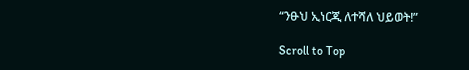“ንፁህ ኢነርጂ ለተሻለ ህይወት!”

Scroll to Top